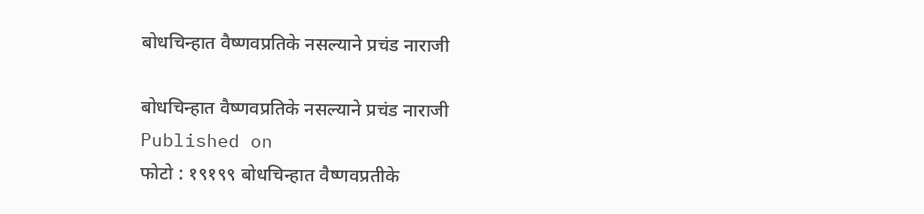बोधचिन्हात वैष्णवप्रतिके नसल्याने प्रचंड नाराजी

बोधचिन्हात वैष्णवप्रतिके नसल्याने प्रचंड नाराजी
Published on
फोटो : १९१९९ बोधचिन्हात वैष्णवप्रतीके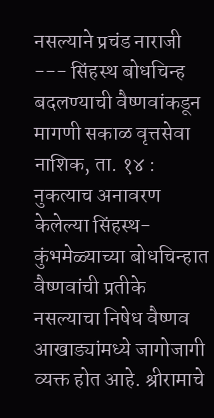नसल्याने प्रचंड नाराजी --- सिंहस्थ बोधचिन्ह बदलण्याची वैष्णवांकडून मागणी सकाळ वृत्तसेवा नाशिक, ता. १४ : नुकत्याच अनावरण केलेल्या सिंहस्थ- कुंभमेळ्याच्या बोधचिन्हात वैष्णवांची प्रतीके नसल्याचा निषेध वैष्णव आखाड्यांमध्ये जागोजागी व्यक्त होत आहे. श्रीरामाचे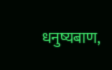धनुष्यबाण,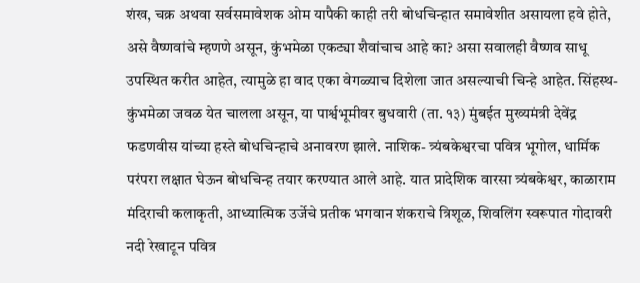शंख, चक्र अथवा सर्वसमावेशक ओम यापैकी काही तरी बोधचिन्हात समावेशीत असायला हवे होते, असे वैष्णवांचे म्हणणे असून, कुंभमेळा एकट्या शैवांचाच आहे का? असा सवालही वैष्णव साधू उपस्थित करीत आहेत, त्यामुळे हा वाद एका वेगळ्याच दिशेला जात असल्याची चिन्हे आहेत. सिंहस्थ- कुंभमेळा जवळ येत चालला असून, या पार्श्वभूमीवर बुधवारी (ता. १३) मुंबईत मुख्यमंत्री देवेंद्र फडणवीस यांच्या हस्ते बोधचिन्हाचे अनावरण झाले. नाशिक- त्र्यंबकेश्वरचा पवित्र भूगोल, धार्मिक परंपरा लक्षात घेऊन बोधचिन्ह तयार करण्यात आले आहे. यात प्रादेशिक वारसा त्र्यंबकेश्वर, काळाराम मंदिराची कलाकृती, आध्यात्मिक उर्जेचे प्रतीक भगवान शंकराचे त्रिशूळ, शिवलिंग स्वरूपात गोदावरी नदी रेखाटून पवित्र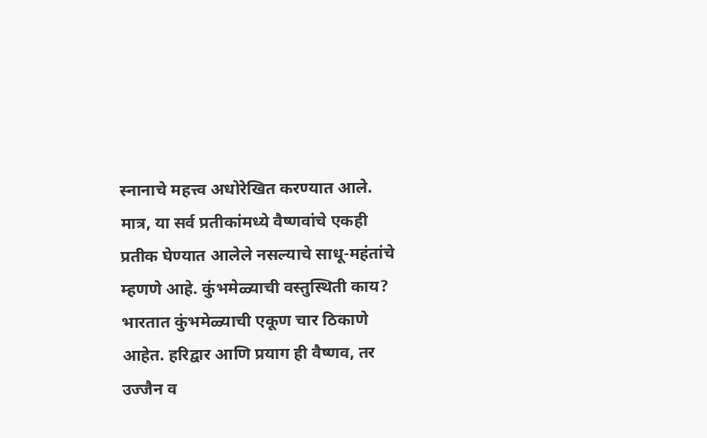स्नानाचे महत्त्व अधोरेखित करण्यात आले. मात्र, या सर्व प्रतीकांमध्ये वैष्णवांचे एकही प्रतीक घेण्यात आलेले नसल्याचे साधू-महंतांचे म्हणणे आहे. कुंभमेळ्याची वस्तुस्थिती काय? भारतात कुंभमेळ्याची एकूण चार ठिकाणे आहेत. हरिद्वार आणि प्रयाग ही वैष्णव, तर उज्जैन व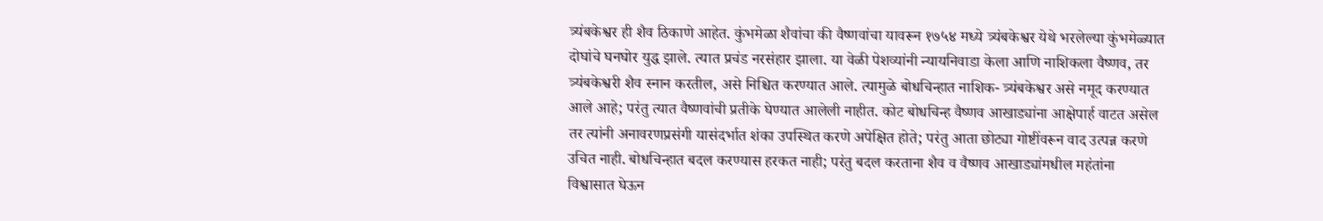त्र्यंबकेश्वर ही शैव ठिकाणे आहेत. कुंभमेळा शैवांचा की वैष्णवांचा यावरून १७५४ मध्ये त्र्यंबकेश्वर येथे भरलेल्या कुंभमेळ्यात दोघांचे घनघोर युद्ध झाले. त्यात प्रचंड नरसंहार झाला. या वेळी पेशव्यांनी न्यायनिवाडा केला आणि नाशिकला वैष्णव, तर त्र्यंबकेश्वरी शैव स्नान करतील, असे निश्चित करण्यात आले. त्यामुळे बोधचिन्हात नाशिक- त्र्यंबकेश्वर असे नमूद करण्यात आले आहे; परंतु त्यात वैष्णवांची प्रतीके घेण्यात आलेली नाहीत. कोट बोधचिन्ह वैष्णव आखाड्यांना आक्षेपार्ह वाटत असेल तर त्यांनी अनावरणप्रसंगी यासंदर्भात शंका उपस्थित करणे अपेक्षित होते; परंतु आता छोट्या गोष्टींवरून वाद उत्पन्न करणे उचित नाही. बोधचिन्हात बदल करण्यास हरकत नाही; परंतु बदल करताना शैव व वैष्णव आखाड्यांमधील महंतांना विश्वासात घेऊन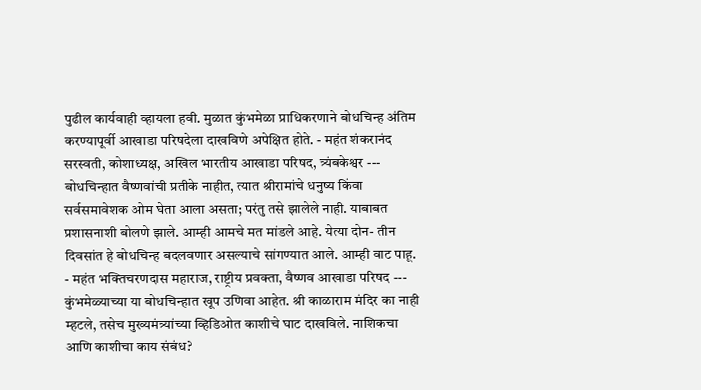पुढील कार्यवाही व्हायला हवी. मुळात कुंभमेळा प्राधिकरणाने बोधचिन्ह अंतिम करण्यापूर्वी आखाडा परिषदेला दाखविणे अपेक्षित होते. - महंत शंकरानंद सरस्वती, कोशाध्यक्ष, अखिल भारतीय आखाडा परिषद, त्र्यंबकेश्वर --- बोधचिन्हात वैष्णवांची प्रतीके नाहीत, त्यात श्रीरामांचे धनुष्य किंवा सर्वसमावेशक ओम घेता आला असता; परंतु तसे झालेले नाही. याबाबत प्रशासनाशी बोलणे झाले. आम्ही आमचे मत मांडले आहे. येत्या दोन- तीन दिवसांत हे बोधचिन्ह बदलवणार असल्याचे सांगण्यात आले. आम्ही वाट पाहू. - महंत भक्तिचरणदास महाराज, राष्ट्रीय प्रवक्ता, वैष्णव आखाडा परिषद --- कुंभमेळ्याच्या या बोधचिन्हात खूप उणिवा आहेत. श्री काळाराम मंदिर का नाही म्हटले, तसेच मुख्यमंत्र्यांच्या व्हिडिओत काशीचे घाट दाखविले. नाशिकचा आणि काशीचा काय संबंध?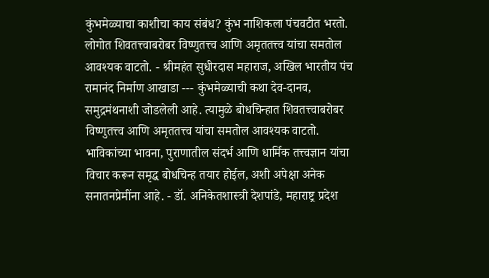कुंभमेळ्याचा काशीचा काय संबंध? कुंभ नाशिकला पंचवटीत भरतो. लोगोत शिवतत्त्वाबरोबर विष्णुतत्त्व आणि अमृततत्त्व यांचा समतोल आवश्यक वाटतो. - श्रीमहंत सुधीरदास महाराज, अखिल भारतीय पंच रामानंद निर्माण आखाडा --- कुंभमेळ्याची कथा देव-दानव, समुद्रमंथनाशी जोडलेली आहे. त्यामुळे बोधचिन्हात शिवतत्त्वाबरोबर विष्णुतत्त्व आणि अमृततत्त्व यांचा समतोल आवश्यक वाटतो. भाविकांच्या भावना, पुराणातील संदर्भ आणि धार्मिक तत्त्वज्ञान यांचा विचार करून समृद्ध बोधचिन्ह तयार होईल, अशी अपेक्षा अनेक सनातनप्रेमींना आहे. - डॉ. अनिकेतशास्त्री देशपांडे, महाराष्ट्र प्रदेश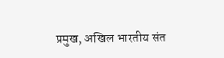प्रमुख, अखिल भारतीय संत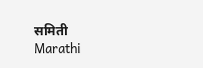समिती
Marathi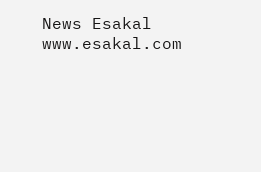News Esakal
www.esakal.com